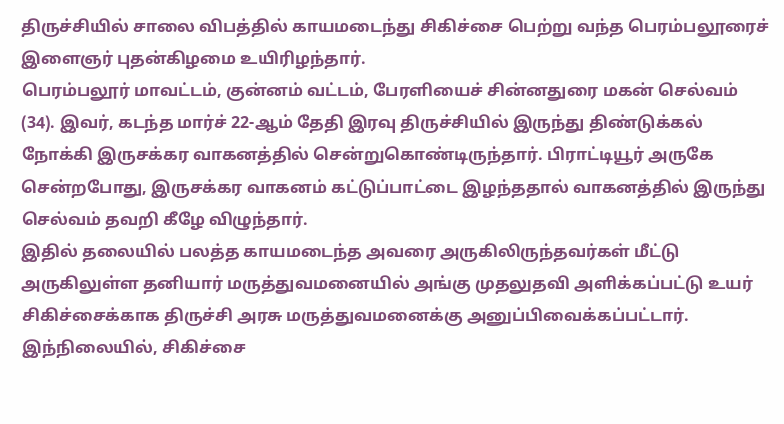திருச்சியில் சாலை விபத்தில் காயமடைந்து சிகிச்சை பெற்று வந்த பெரம்பலூரைச் இளைஞர் புதன்கிழமை உயிரிழந்தார்.
பெரம்பலூர் மாவட்டம், குன்னம் வட்டம், பேரளியைச் சின்னதுரை மகன் செல்வம் (34). இவர், கடந்த மார்ச் 22-ஆம் தேதி இரவு திருச்சியில் இருந்து திண்டுக்கல் நோக்கி இருசக்கர வாகனத்தில் சென்றுகொண்டிருந்தார். பிராட்டியூர் அருகே சென்றபோது, இருசக்கர வாகனம் கட்டுப்பாட்டை இழந்ததால் வாகனத்தில் இருந்து செல்வம் தவறி கீழே விழுந்தார்.
இதில் தலையில் பலத்த காயமடைந்த அவரை அருகிலிருந்தவர்கள் மீட்டு அருகிலுள்ள தனியார் மருத்துவமனையில் அங்கு முதலுதவி அளிக்கப்பட்டு உயர் சிகிச்சைக்காக திருச்சி அரசு மருத்துவமனைக்கு அனுப்பிவைக்கப்பட்டார். இந்நிலையில், சிகிச்சை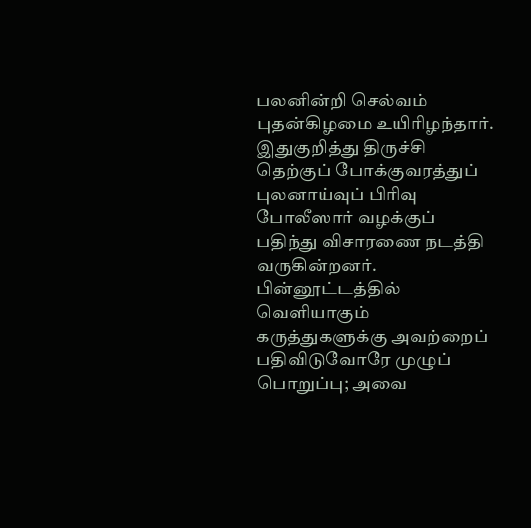பலனின்றி செல்வம் புதன்கிழமை உயிரிழந்தார்.
இதுகுறித்து திருச்சி தெற்குப் போக்குவரத்துப் புலனாய்வுப் பிரிவு போலீஸார் வழக்குப் பதிந்து விசாரணை நடத்தி வருகின்றனர்.
பின்னூட்டத்தில் வெளியாகும் கருத்துகளுக்கு அவற்றைப் பதிவிடுவோரே முழுப் பொறுப்பு; அவை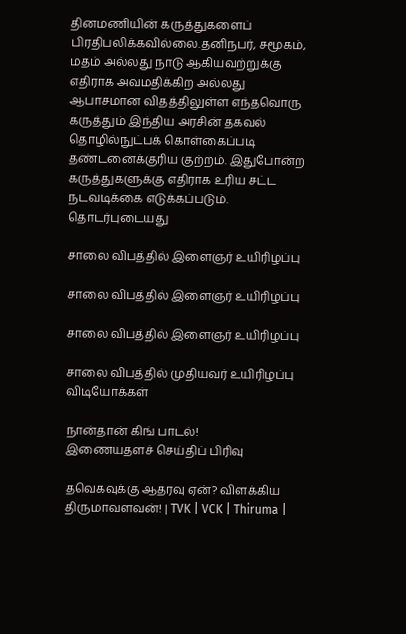தினமணியின் கருத்துகளைப் பிரதிபலிக்கவில்லை.தனிநபர், சமூகம், மதம் அல்லது நாடு ஆகியவற்றுக்கு எதிராக அவமதிக்கிற அல்லது ஆபாசமான விதத்திலுள்ள எந்தவொரு கருத்தும் இந்திய அரசின் தகவல் தொழில்நுட்பக் கொள்கைப்படி தண்டனைக்குரிய குற்றம். இதுபோன்ற கருத்துகளுக்கு எதிராக உரிய சட்ட நடவடிக்கை எடுக்கப்படும்.
தொடர்புடையது

சாலை விபத்தில் இளைஞர் உயிரிழப்பு

சாலை விபத்தில் இளைஞர் உயிரிழப்பு

சாலை விபத்தில் இளைஞர் உயிரிழப்பு

சாலை விபத்தில் முதியவர் உயிரிழப்பு
விடியோக்கள்

நான்தான் கிங் பாடல்!
இணையதளச் செய்திப் பிரிவு

தவெகவுக்கு ஆதரவு ஏன்? விளக்கிய திருமாவளவன்! | TVK | VCK | Thiruma |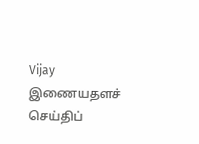Vijay
இணையதளச் செய்திப்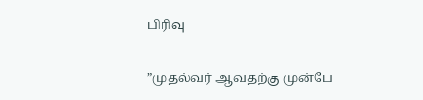பிரிவு

”முதல்வர் ஆவதற்கு முன்பே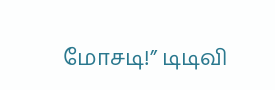மோசடி!” டிடிவி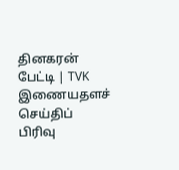தினகரன் பேட்டி | TVK
இணையதளச் செய்திப் பிரிவு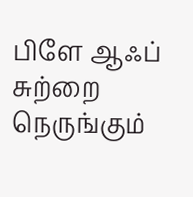பிளே ஆஃப் சுற்றை நெருங்கும்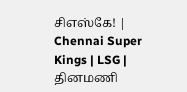சிஎஸ்கே! | Chennai Super Kings | LSG |
தினமணி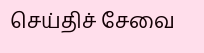செய்திச் சேவை